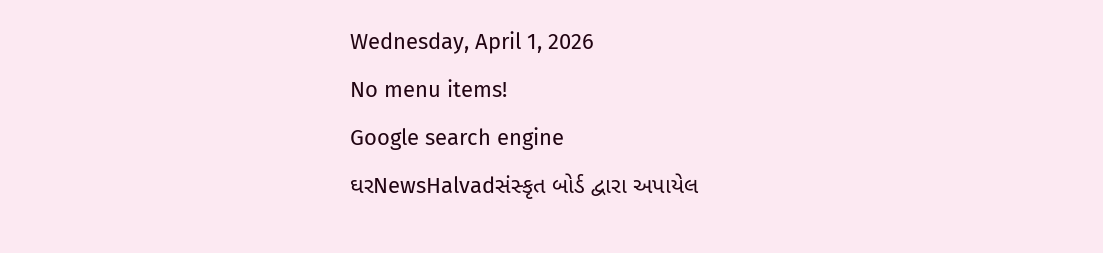Wednesday, April 1, 2026
No menu items!
Google search engine
ઘરNewsHalvadસંસ્કૃત બોર્ડ દ્વારા અપાયેલ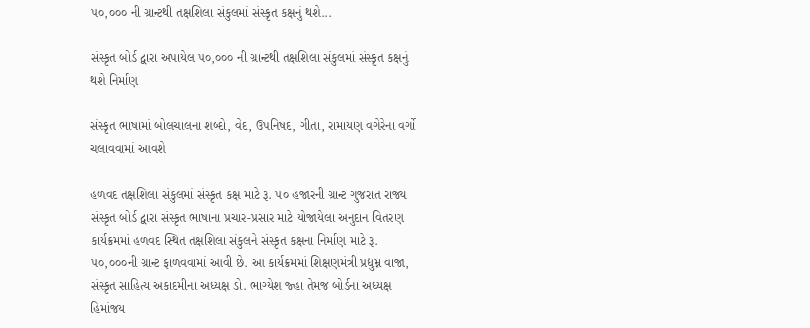૫૦,૦૦૦ ની ગ્રાન્ટથી તક્ષશિલા સંકુલમાં સંસ્કૃત કક્ષનું થશે...

સંસ્કૃત બોર્ડ દ્વારા અપાયેલ ૫૦,૦૦૦ ની ગ્રાન્ટથી તક્ષશિલા સંકુલમાં સંસ્કૃત કક્ષનું થશે નિર્માણ

સંસ્કૃત ભાષામાં બોલચાલના શબ્દો, વેદ, ઉપનિષદ, ગીતા, રામાયણ વગેરેના વર્ગો ચલાવવામાં આવશે

હળવદ તક્ષશિલા સંકુલમાં સંસ્કૃત કક્ષ માટે રૂ. ૫૦ હજારની ગ્રાન્ટ ગુજરાત રાજ્ય સંસ્કૃત બોર્ડ દ્વારા સંસ્કૃત ભાષાના પ્રચાર-પ્રસાર માટે યોજાયેલા અનુદાન વિતરણ કાર્યક્રમમાં હળવદ સ્થિત તક્ષશિલા સંકુલને સંસ્કૃત કક્ષના નિર્માણ માટે રૂ. ૫૦,૦૦૦ની ગ્રાન્ટ ફાળવવામાં આવી છે. આ કાર્યક્રમમાં શિક્ષણમંત્રી પ્રદ્યુમ્ન વાજા, સંસ્કૃત સાહિત્ય અકાદમીના અધ્યક્ષ ડો. ભાગ્યેશ જ્હા તેમજ બોર્ડના અધ્યક્ષ હિમાંજય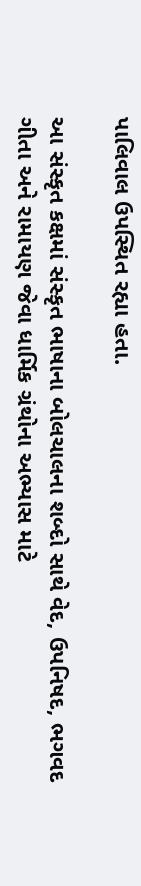પાલિવાલ ઉપસ્થિત રહ્યા હતા.

આ સંસ્કૃત કક્ષમાં સંસ્કૃત ભાષાના બોલચાલના શબ્દો સાથે વેદ, ઉપનિષદ, ભગવદ ગીતા અને રામાયણ જેવા ધાર્મિક ગ્રંથોના અભ્યાસ માટે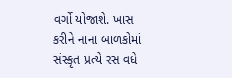વર્ગો યોજાશે. ખાસ કરીને નાના બાળકોમાં સંસ્કૃત પ્રત્યે રસ વધે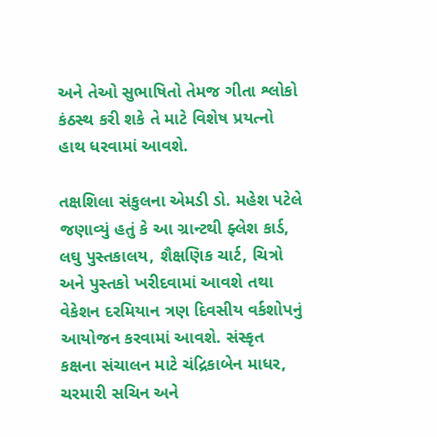અને તેઓ સુભાષિતો તેમજ ગીતા શ્લોકો કંઠસ્થ કરી શકે તે માટે વિશેષ પ્રયત્નો હાથ ધરવામાં આવશે.

તક્ષશિલા સંકુલના એમડી ડો. મહેશ પટેલે જણાવ્યું હતું કે આ ગ્રાન્ટથી ફ્લેશ કાર્ડ, લઘુ પુસ્તકાલય, શૈક્ષણિક ચાર્ટ, ચિત્રો અને પુસ્તકો ખરીદવામાં આવશે તથા વેકેશન દરમિયાન ત્રણ દિવસીય વર્કશોપનું આયોજન કરવામાં આવશે. સંસ્કૃત કક્ષના સંચાલન માટે ચંદ્રિકાબેન માધર, ચરમારી સચિન અને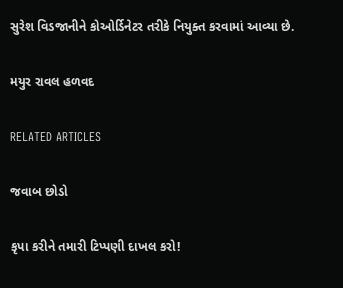સુરેશ વિડજાનીને કોઓર્ડિનેટર તરીકે નિયુક્ત કરવામાં આવ્યા છે.

મયુર રાવલ હળવદ

RELATED ARTICLES

જવાબ છોડો

કૃપા કરીને તમારી ટિપ્પણી દાખલ કરો!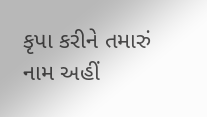કૃપા કરીને તમારું નામ અહીં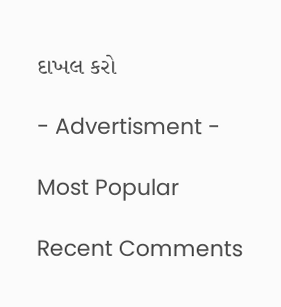દાખલ કરો

- Advertisment -

Most Popular

Recent Comments